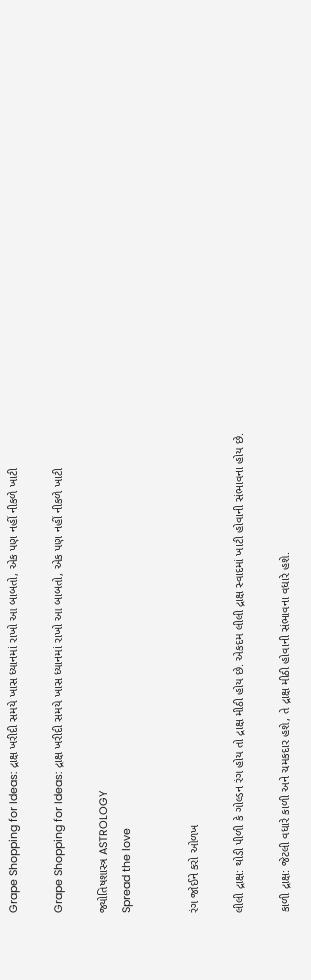Grape Shopping for Ideas: દ્રાક્ષ ખરીદી સમયે ખાસ ધ્યાનમાં રાખો આ બાબતો, એક પણ નહીં નીકળે ખાટી

Grape Shopping for Ideas: દ્રાક્ષ ખરીદી સમયે ખાસ ધ્યાનમાં રાખો આ બાબતો, એક પણ નહીં નીકળે ખાટી

જ્યોતિષશાસ્ત્ર ASTROLOGY
Spread the love


રંગ જોઈને કરો ઓળખ

લીલી દ્રાક્ષ: થોડી પીળી કે ગોલ્ડન રંગ હોય તો દ્રાક્ષ મીઠી હોય છે. એકદમ લીલી દ્રાક્ષ સ્વાદમાં ખાટી હોવાની સંભાવના હોય છે.

કાળી દ્રાક્ષ: જેટલી વધારે કાળી અને ચમકદાર હશે, તે દ્રાક્ષ મીઠી હોવાની સંભાવના વધારે હશે.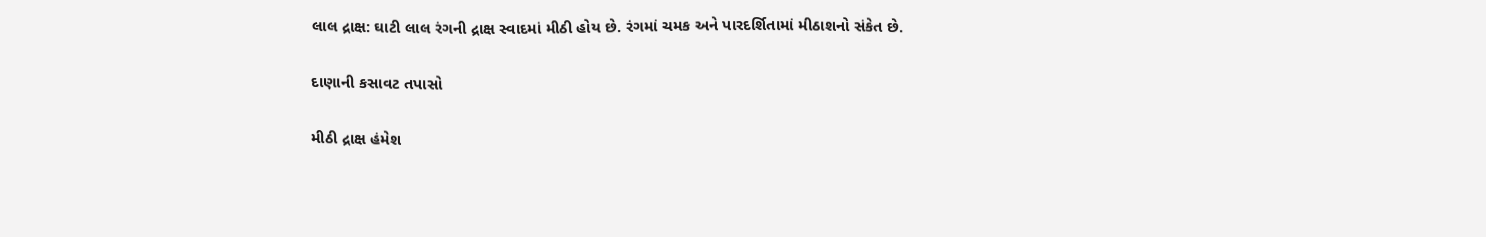લાલ દ્રાક્ષ: ઘાટી લાલ રંગની દ્રાક્ષ સ્વાદમાં મીઠી હોય છે. રંગમાં ચમક અને પારદર્શિતામાં મીઠાશનો સંકેત છે.

દાણાની કસાવટ તપાસો

મીઠી દ્રાક્ષ હંમેશ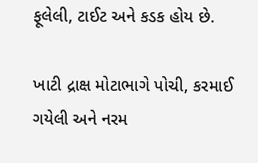ફૂલેલી, ટાઈટ અને કડક હોય છે.

ખાટી દ્રાક્ષ મોટાભાગે પોચી, કરમાઈ ગયેલી અને નરમ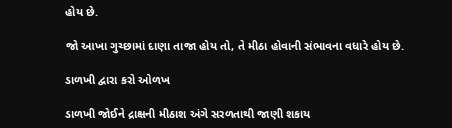હોય છે.

જો આખા ગુચ્છામાં દાણા તાજા હોય તો, તે મીઠા હોવાની સંભાવના વધારે હોય છે.

ડાળખી દ્વારા કરો ઓળખ

ડાળખી જોઈને દ્રાક્ષની મીઠાશ અંગે સરળતાથી જાણી શકાય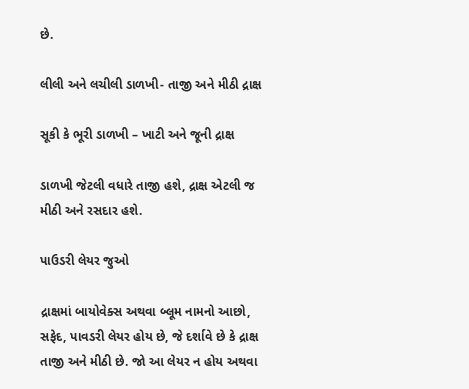છે.

લીલી અને લચીલી ડાળખી- તાજી અને મીઠી દ્રાક્ષ

સૂકી કે ભૂરી ડાળખી – ખાટી અને જૂની દ્રાક્ષ

ડાળખી જેટલી વધારે તાજી હશે, દ્રાક્ષ એટલી જ મીઠી અને રસદાર હશે.

પાઉડરી લેયર જુઓ

દ્રાક્ષમાં બાયોવેક્સ અથવા બ્લૂમ નામનો આછો, સફેદ, પાવડરી લેયર હોય છે, જે દર્શાવે છે કે દ્રાક્ષ તાજી અને મીઠી છે. જો આ લેયર ન હોય અથવા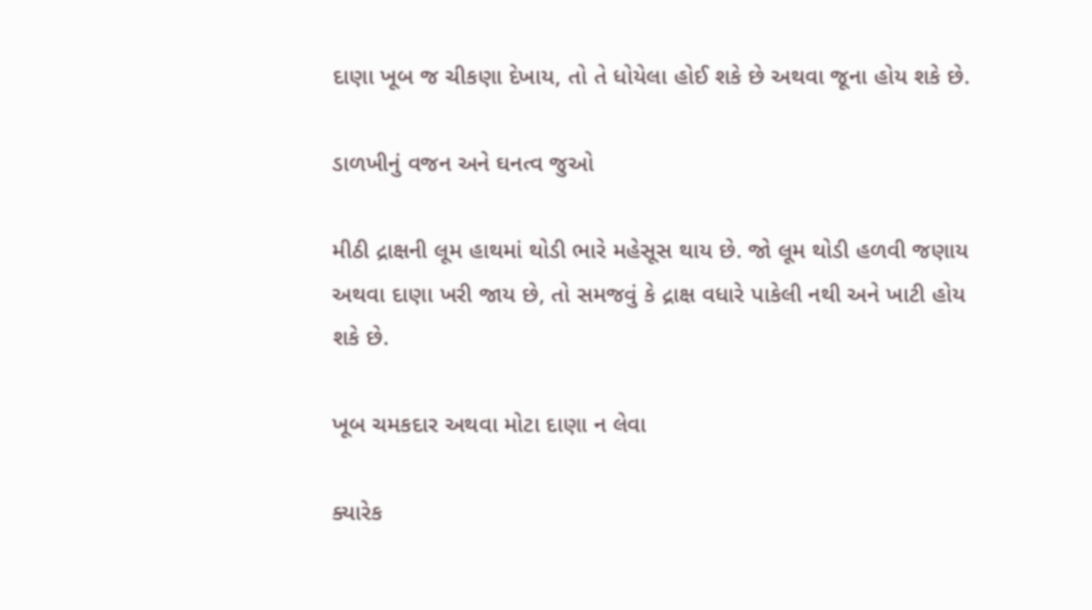દાણા ખૂબ જ ચીકણા દેખાય, તો તે ધોયેલા હોઈ શકે છે અથવા જૂના હોય શકે છે.

ડાળખીનું વજન અને ઘનત્વ જુઓ

મીઠી દ્રાક્ષની લૂમ હાથમાં થોડી ભારે મહેસૂસ થાય છે. જો લૂમ થોડી હળવી જણાય અથવા દાણા ખરી જાય છે, તો સમજવું કે દ્રાક્ષ વધારે પાકેલી નથી અને ખાટી હોય શકે છે.

ખૂબ ચમકદાર અથવા મોટા દાણા ન લેવા

ક્યારેક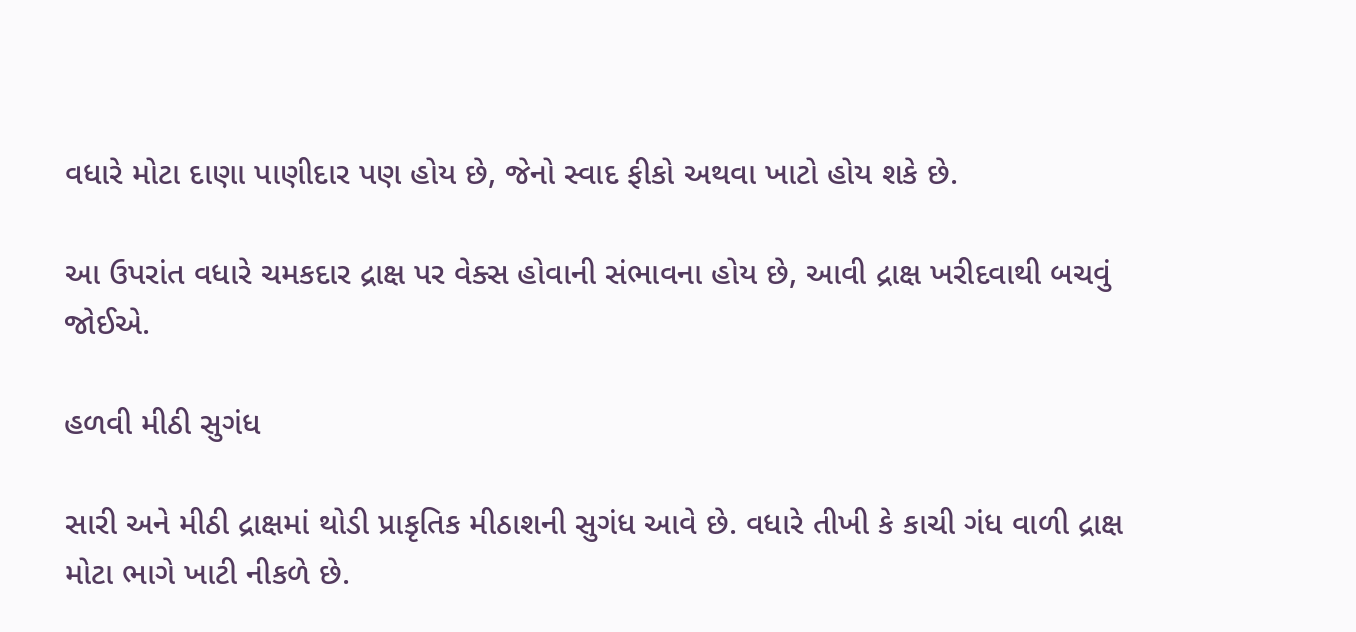વધારે મોટા દાણા પાણીદાર પણ હોય છે, જેનો સ્વાદ ફીકો અથવા ખાટો હોય શકે છે.

આ ઉપરાંત વધારે ચમકદાર દ્રાક્ષ પર વેક્સ હોવાની સંભાવના હોય છે, આવી દ્રાક્ષ ખરીદવાથી બચવું જોઈએ.

હળવી મીઠી સુગંધ

સારી અને મીઠી દ્રાક્ષમાં થોડી પ્રાકૃતિક મીઠાશની સુગંધ આવે છે. વધારે તીખી કે કાચી ગંધ વાળી દ્રાક્ષ મોટા ભાગે ખાટી નીકળે છે.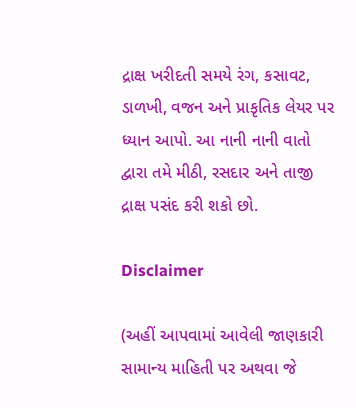દ્રાક્ષ ખરીદતી સમયે રંગ, કસાવટ, ડાળખી, વજન અને પ્રાકૃતિક લેયર પર ધ્યાન આપો. આ નાની નાની વાતો દ્વારા તમે મીઠી, રસદાર અને તાજી દ્રાક્ષ પસંદ કરી શકો છો.

Disclaimer

(અહીં આપવામાં આવેલી જાણકારી સામાન્ય માહિતી પર અથવા જે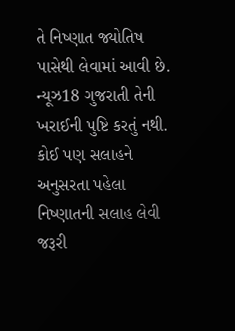તે નિષ્ણાત જ્યોતિષ પાસેથી લેવામાં આવી છે. ન્યૂઝ18 ગુજરાતી તેની ખરાઈની પુષ્ટિ કરતું નથી. કોઈ પણ સલાહને અનુસરતા પહેલા નિષ્ણાતની સલાહ લેવી જરૂરી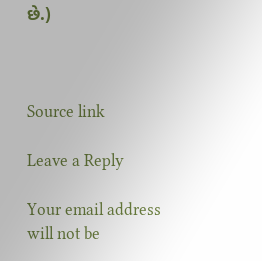છે.)



Source link

Leave a Reply

Your email address will not be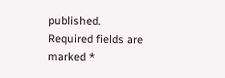published. Required fields are marked *